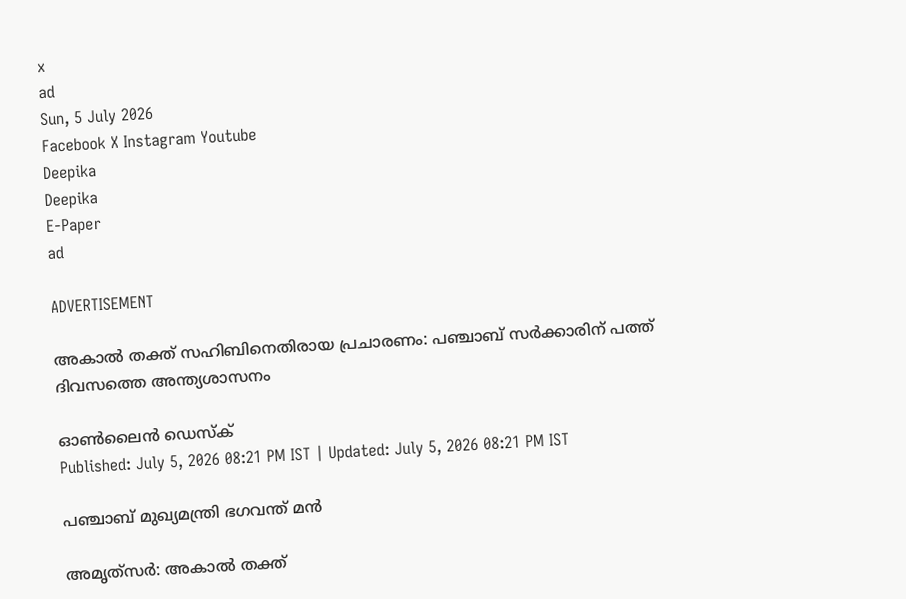x
ad
Sun, 5 July 2026
Facebook X Instagram Youtube
Deepika
Deepika
E-Paper
ad

ADVERTISEMENT

അകാൽ തക്ത് സഹിബിനെതിരായ പ്രചാരണം: പഞ്ചാബ് സർക്കാരിന് പത്ത് ദിവസത്തെ അന്ത്യശാസനം

ഓൺലൈൻ ഡെസ്ക്
Published: July 5, 2026 08:21 PM IST | Updated: July 5, 2026 08:21 PM IST

പഞ്ചാബ് മുഖ്യമന്ത്രി ഭഗവന്ത് മൻ

അമൃത്‌സർ: അകാൽ തക്ത്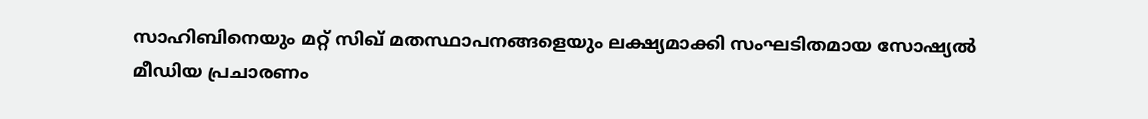സാഹിബിനെയും മറ്റ് സിഖ് മതസ്ഥാപനങ്ങളെയും ലക്ഷ്യമാക്കി സംഘടിതമായ സോഷ്യൽ മീഡിയ പ്രചാരണം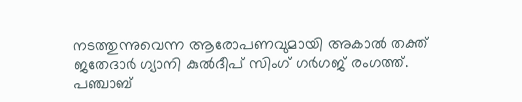നടത്തുന്നുവെന്ന ആരോപണവുമായി അകാൽ തക്ത് ജതേദാർ ഗ്യാനി കുൽദീപ് സിംഗ് ഗർഗജ് രംഗത്ത്. പഞ്ചാബ്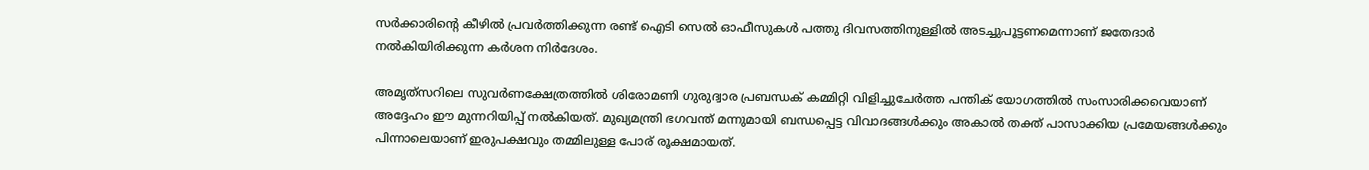സർക്കാരിന്‍റെ കീഴിൽ പ്രവർത്തിക്കുന്ന രണ്ട് ഐടി സെൽ ഓഫീസുകൾ പത്തു ദിവസത്തിനുള്ളിൽ അടച്ചുപൂട്ടണമെന്നാണ് ജതേദാർ നൽകിയിരിക്കുന്ന കർശന നിർദേശം.

അമൃത്‌സറിലെ സുവർണക്ഷേത്രത്തിൽ ശിരോമണി ഗുരുദ്വാര പ്രബന്ധക് കമ്മിറ്റി വിളിച്ചുചേർത്ത പന്തിക് യോഗത്തിൽ സംസാരിക്കവെയാണ് അദ്ദേഹം ഈ മുന്നറിയിപ്പ് നൽകിയത്. മുഖ്യമന്ത്രി ഭഗവന്ത് മന്നുമായി ബന്ധപ്പെട്ട വിവാദങ്ങൾക്കും അകാൽ തക്ത് പാസാക്കിയ പ്രമേയങ്ങൾക്കും പിന്നാലെയാണ് ഇരുപക്ഷവും തമ്മിലുള്ള പോര് രൂക്ഷമായത്.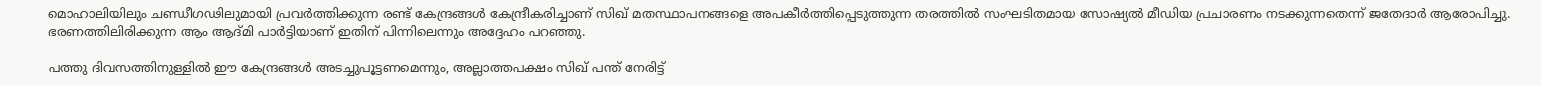മൊഹാലിയിലും ചണ്ഡീഗഢിലുമായി പ്രവർത്തിക്കുന്ന രണ്ട് കേന്ദ്രങ്ങൾ കേന്ദ്രീകരിച്ചാണ് സിഖ് മതസ്ഥാപനങ്ങളെ അപകീർത്തിപ്പെടുത്തുന്ന തരത്തിൽ സംഘടിതമായ സോഷ്യൽ മീഡിയ പ്രചാരണം നടക്കുന്നതെന്ന് ജതേദാർ ആരോപിച്ചു. ഭരണത്തിലിരിക്കുന്ന ആം ആദ്മി പാർട്ടിയാണ് ഇതിന് പിന്നിലെന്നും അദ്ദേഹം പറഞ്ഞു.

പത്തു ദിവസത്തിനുള്ളിൽ ഈ കേന്ദ്രങ്ങൾ അടച്ചുപൂട്ടണമെന്നും, അല്ലാത്തപക്ഷം സിഖ് പന്ത് നേരിട്ട്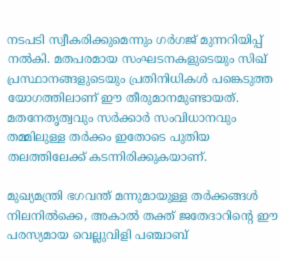നടപടി സ്വീകരിക്കുമെന്നും ഗർഗജ് മുന്നറിയിപ്പ് നൽകി. മതപരമായ സംഘടനകളുടെയും സിഖ് പ്രസ്ഥാനങ്ങളുടെയും പ്രതിനിധികൾ പങ്കെടുത്ത യോഗത്തിലാണ് ഈ തീരുമാനമുണ്ടായത്. മതനേതൃത്വവും സർക്കാർ സംവിധാനവും തമ്മിലുള്ള തർക്കം ഇതോടെ പുതിയ തലത്തിലേക്ക് കടന്നിരിക്കുകയാണ്.

മുഖ്യമന്ത്രി ഭഗവന്ത് മന്നുമായുള്ള തർക്കങ്ങൾ നിലനിൽക്കെ, അകാൽ തക്ത് ജതേദാറിന്‍റെ ഈ പരസ്യമായ വെല്ലുവിളി പഞ്ചാബ്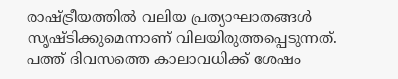രാഷ്ട്രീയത്തിൽ വലിയ പ്രത്യാഘാതങ്ങൾ സൃഷ്ടിക്കുമെന്നാണ് വിലയിരുത്തപ്പെടുന്നത്. പത്ത് ദിവസത്തെ കാലാവധിക്ക് ശേഷം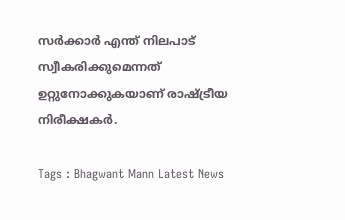സർക്കാർ എന്ത് നിലപാട് സ്വീകരിക്കുമെന്നത് ഉറ്റുനോക്കുകയാണ് രാഷ്ട്രീയ നിരീക്ഷകർ.

Tags : Bhagwant Mann Latest News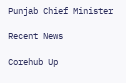Punjab Chief Minister

Recent News

Corehub Up